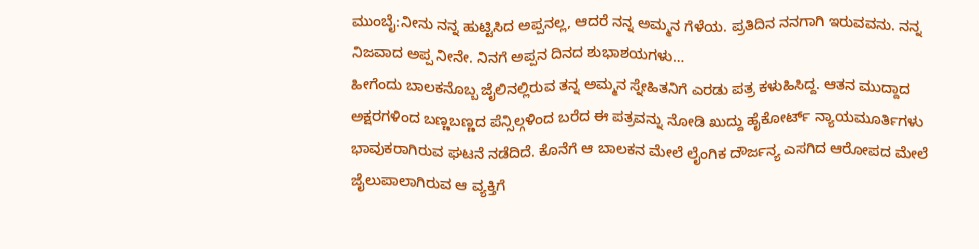ಮುಂಬೈ:ನೀನು ನನ್ನ ಹುಟ್ಟಿಸಿದ ಅಪ್ಪನಲ್ಲ, ಆದರೆ ನನ್ನ ಅಮ್ಮನ ಗೆಳೆಯ. ಪ್ರತಿದಿನ ನನಗಾಗಿ ಇರುವವನು. ನನ್ನ ನಿಜವಾದ ಅಪ್ಪ ನೀನೇ. ನಿನಗೆ ಅಪ್ಪನ ದಿನದ ಶುಭಾಶಯಗಳು…
ಹೀಗೆಂದು ಬಾಲಕನೊಬ್ಬ ಜೈಲಿನಲ್ಲಿರುವ ತನ್ನ ಅಮ್ಮನ ಸ್ನೇಹಿತನಿಗೆ ಎರಡು ಪತ್ರ ಕಳುಹಿಸಿದ್ದ. ಆತನ ಮುದ್ದಾದ ಅಕ್ಷರಗಳಿಂದ ಬಣ್ಣಬಣ್ಣದ ಪೆನ್ಸಿಲ್ಗಳಿಂದ ಬರೆದ ಈ ಪತ್ರವನ್ನು ನೋಡಿ ಖುದ್ದು ಹೈಕೋರ್ಟ್ ನ್ಯಾಯಮೂರ್ತಿಗಳು ಭಾವುಕರಾಗಿರುವ ಘಟನೆ ನಡೆದಿದೆ. ಕೊನೆಗೆ ಆ ಬಾಲಕನ ಮೇಲೆ ಲೈಂಗಿಕ ದೌರ್ಜನ್ಯ ಎಸಗಿದ ಆರೋಪದ ಮೇಲೆ ಜೈಲುಪಾಲಾಗಿರುವ ಆ ವ್ಯಕ್ತಿಗೆ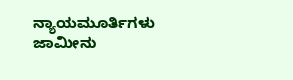ನ್ಯಾಯಮೂರ್ತಿಗಳು ಜಾಮೀನು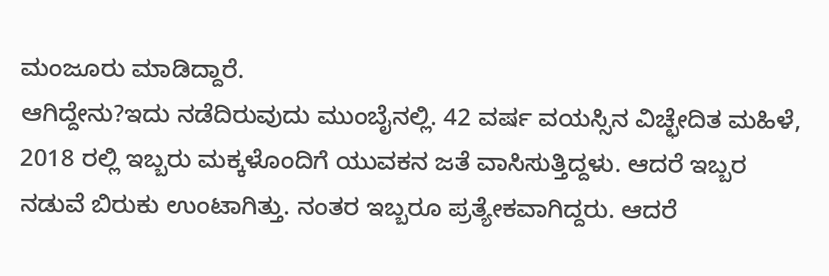ಮಂಜೂರು ಮಾಡಿದ್ದಾರೆ.
ಆಗಿದ್ದೇನು?ಇದು ನಡೆದಿರುವುದು ಮುಂಬೈನಲ್ಲಿ. 42 ವರ್ಷ ವಯಸ್ಸಿನ ವಿಚ್ಛೇದಿತ ಮಹಿಳೆ, 2018 ರಲ್ಲಿ ಇಬ್ಬರು ಮಕ್ಕಳೊಂದಿಗೆ ಯುವಕನ ಜತೆ ವಾಸಿಸುತ್ತಿದ್ದಳು. ಆದರೆ ಇಬ್ಬರ ನಡುವೆ ಬಿರುಕು ಉಂಟಾಗಿತ್ತು. ನಂತರ ಇಬ್ಬರೂ ಪ್ರತ್ಯೇಕವಾಗಿದ್ದರು. ಆದರೆ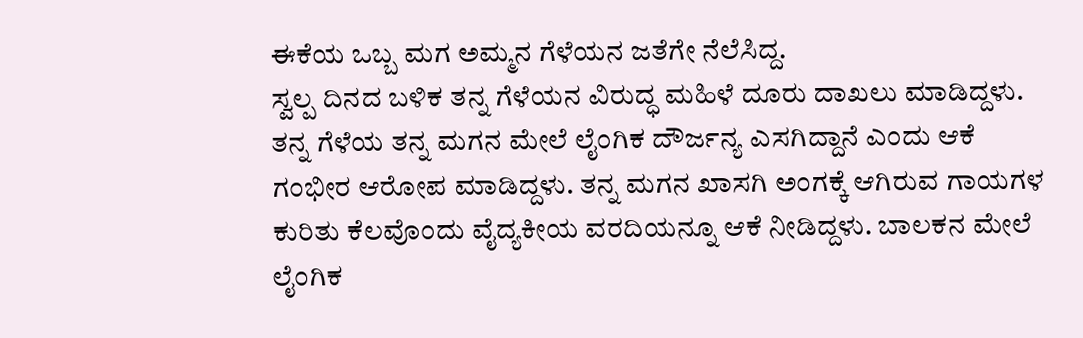ಈಕೆಯ ಒಬ್ಬ ಮಗ ಅಮ್ಮನ ಗೆಳೆಯನ ಜತೆಗೇ ನೆಲೆಸಿದ್ದ.
ಸ್ವಲ್ಪ ದಿನದ ಬಳಿಕ ತನ್ನ ಗೆಳೆಯನ ವಿರುದ್ಧ ಮಹಿಳೆ ದೂರು ದಾಖಲು ಮಾಡಿದ್ದಳು. ತನ್ನ ಗೆಳೆಯ ತನ್ನ ಮಗನ ಮೇಲೆ ಲೈಂಗಿಕ ದೌರ್ಜನ್ಯ ಎಸಗಿದ್ದಾನೆ ಎಂದು ಆಕೆ ಗಂಭೀರ ಆರೋಪ ಮಾಡಿದ್ದಳು. ತನ್ನ ಮಗನ ಖಾಸಗಿ ಅಂಗಕ್ಕೆ ಆಗಿರುವ ಗಾಯಗಳ ಕುರಿತು ಕೆಲವೊಂದು ವೈದ್ಯಕೀಯ ವರದಿಯನ್ನೂ ಆಕೆ ನೀಡಿದ್ದಳು. ಬಾಲಕನ ಮೇಲೆ ಲೈಂಗಿಕ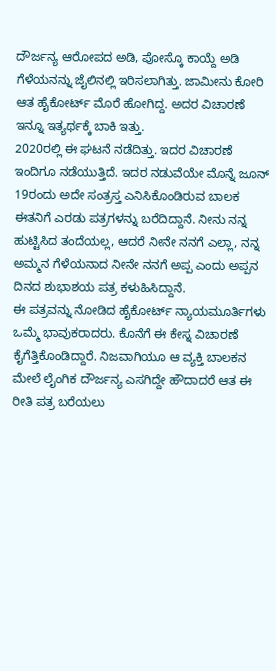ದೌರ್ಜನ್ಯ ಆರೋಪದ ಅಡಿ, ಪೋಸ್ಕೊ ಕಾಯ್ದೆ ಅಡಿ ಗೆಳೆಯನನ್ನು ಜೈಲಿನಲ್ಲಿ ಇರಿಸಲಾಗಿತ್ತು. ಜಾಮೀನು ಕೋರಿ ಆತ ಹೈಕೋರ್ಟ್ ಮೊರೆ ಹೋಗಿದ್ದ. ಅದರ ವಿಚಾರಣೆ ಇನ್ನೂ ಇತ್ಯರ್ಥಕ್ಕೆ ಬಾಕಿ ಇತ್ತು.
2020ರಲ್ಲಿ ಈ ಘಟನೆ ನಡೆದಿತ್ತು. ಇದರ ವಿಚಾರಣೆ ಇಂದಿಗೂ ನಡೆಯುತ್ತಿದೆ. ಇದರ ನಡುವೆಯೇ ಮೊನ್ನೆ ಜೂನ್ 19ರಂದು ಅದೇ ಸಂತ್ರಸ್ತ ಎನಿಸಿಕೊಂಡಿರುವ ಬಾಲಕ ಈತನಿಗೆ ಎರಡು ಪತ್ರಗಳನ್ನು ಬರೆದಿದ್ದಾನೆ. ನೀನು ನನ್ನ ಹುಟ್ಟಿಸಿದ ತಂದೆಯಲ್ಲ, ಆದರೆ ನೀನೇ ನನಗೆ ಎಲ್ಲಾ, ನನ್ನ ಅಮ್ಮನ ಗೆಳೆಯನಾದ ನೀನೇ ನನಗೆ ಅಪ್ಪ ಎಂದು ಅಪ್ಪನ ದಿನದ ಶುಭಾಶಯ ಪತ್ರ ಕಳುಹಿಸಿದ್ದಾನೆ.
ಈ ಪತ್ರವನ್ನು ನೋಡಿದ ಹೈಕೋರ್ಟ್ ನ್ಯಾಯಮೂರ್ತಿಗಳು ಒಮ್ಮೆ ಭಾವುಕರಾದರು. ಕೊನೆಗೆ ಈ ಕೇಸ್ನ ವಿಚಾರಣೆ ಕೈಗೆತ್ತಿಕೊಂಡಿದ್ದಾರೆ. ನಿಜವಾಗಿಯೂ ಆ ವ್ಯಕ್ತಿ ಬಾಲಕನ ಮೇಲೆ ಲೈಂಗಿಕ ದೌರ್ಜನ್ಯ ಎಸಗಿದ್ದೇ ಹೌದಾದರೆ ಆತ ಈ ರೀತಿ ಪತ್ರ ಬರೆಯಲು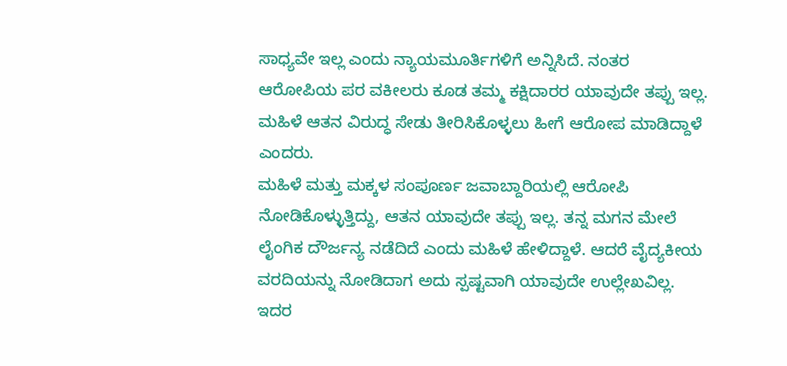ಸಾಧ್ಯವೇ ಇಲ್ಲ ಎಂದು ನ್ಯಾಯಮೂರ್ತಿಗಳಿಗೆ ಅನ್ನಿಸಿದೆ. ನಂತರ ಆರೋಪಿಯ ಪರ ವಕೀಲರು ಕೂಡ ತಮ್ಮ ಕಕ್ಷಿದಾರರ ಯಾವುದೇ ತಪ್ಪು ಇಲ್ಲ. ಮಹಿಳೆ ಆತನ ವಿರುದ್ಧ ಸೇಡು ತೀರಿಸಿಕೊಳ್ಳಲು ಹೀಗೆ ಆರೋಪ ಮಾಡಿದ್ದಾಳೆ ಎಂದರು.
ಮಹಿಳೆ ಮತ್ತು ಮಕ್ಕಳ ಸಂಪೂರ್ಣ ಜವಾಬ್ದಾರಿಯಲ್ಲಿ ಆರೋಪಿ ನೋಡಿಕೊಳ್ಳುತ್ತಿದ್ದು, ಆತನ ಯಾವುದೇ ತಪ್ಪು ಇಲ್ಲ. ತನ್ನ ಮಗನ ಮೇಲೆ ಲೈಂಗಿಕ ದೌರ್ಜನ್ಯ ನಡೆದಿದೆ ಎಂದು ಮಹಿಳೆ ಹೇಳಿದ್ದಾಳೆ. ಆದರೆ ವೈದ್ಯಕೀಯ ವರದಿಯನ್ನು ನೋಡಿದಾಗ ಅದು ಸ್ಪಷ್ಟವಾಗಿ ಯಾವುದೇ ಉಲ್ಲೇಖವಿಲ್ಲ. ಇದರ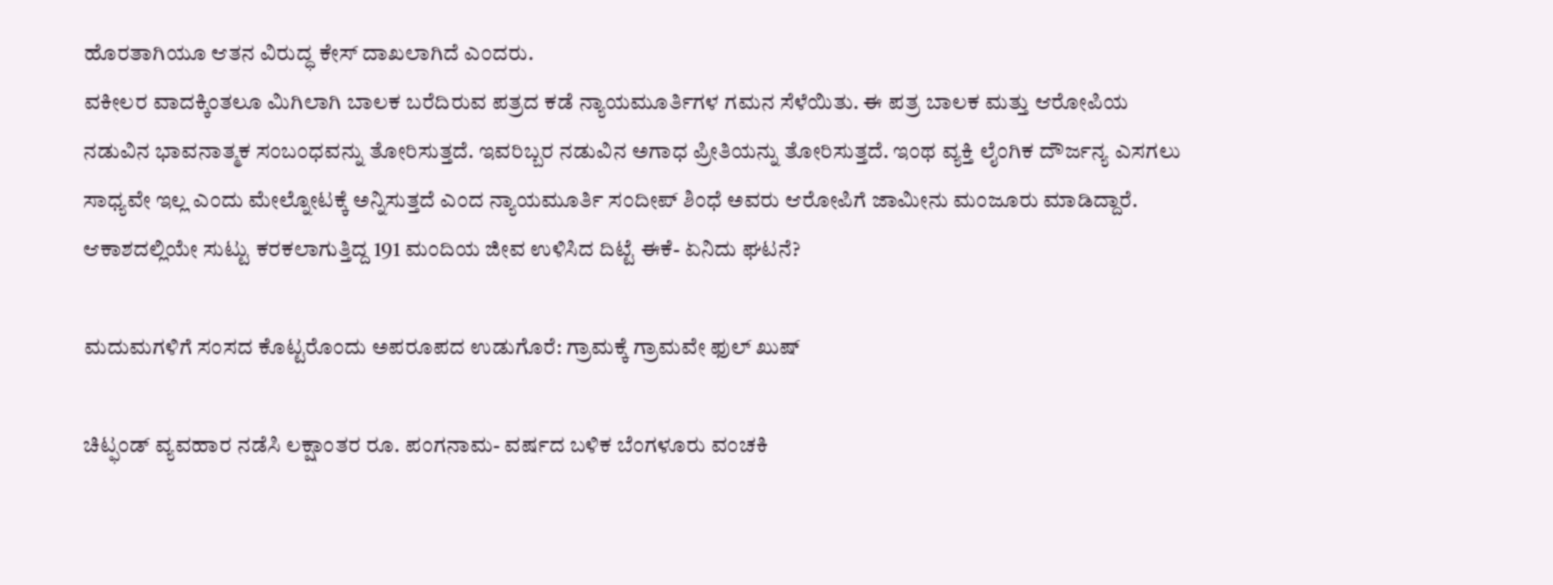ಹೊರತಾಗಿಯೂ ಆತನ ವಿರುದ್ಧ ಕೇಸ್ ದಾಖಲಾಗಿದೆ ಎಂದರು.
ವಕೀಲರ ವಾದಕ್ಕಿಂತಲೂ ಮಿಗಿಲಾಗಿ ಬಾಲಕ ಬರೆದಿರುವ ಪತ್ರದ ಕಡೆ ನ್ಯಾಯಮೂರ್ತಿಗಳ ಗಮನ ಸೆಳೆಯಿತು. ಈ ಪತ್ರ ಬಾಲಕ ಮತ್ತು ಆರೋಪಿಯ ನಡುವಿನ ಭಾವನಾತ್ಮಕ ಸಂಬಂಧವನ್ನು ತೋರಿಸುತ್ತದೆ. ಇವರಿಬ್ಬರ ನಡುವಿನ ಅಗಾಧ ಪ್ರೀತಿಯನ್ನು ತೋರಿಸುತ್ತದೆ. ಇಂಥ ವ್ಯಕ್ತಿ ಲೈಂಗಿಕ ದೌರ್ಜನ್ಯ ಎಸಗಲು ಸಾಧ್ಯವೇ ಇಲ್ಲ ಎಂದು ಮೇಲ್ನೋಟಕ್ಕೆ ಅನ್ನಿಸುತ್ತದೆ ಎಂದ ನ್ಯಾಯಮೂರ್ತಿ ಸಂದೀಪ್ ಶಿಂಧೆ ಅವರು ಆರೋಪಿಗೆ ಜಾಮೀನು ಮಂಜೂರು ಮಾಡಿದ್ದಾರೆ.
ಆಕಾಶದಲ್ಲಿಯೇ ಸುಟ್ಟು ಕರಕಲಾಗುತ್ತಿದ್ದ 191 ಮಂದಿಯ ಜೀವ ಉಳಿಸಿದ ದಿಟ್ಟೆ ಈಕೆ- ಏನಿದು ಘಟನೆ?

ಮದುಮಗಳಿಗೆ ಸಂಸದ ಕೊಟ್ಟರೊಂದು ಅಪರೂಪದ ಉಡುಗೊರೆ: ಗ್ರಾಮಕ್ಕೆ ಗ್ರಾಮವೇ ಫುಲ್ ಖುಷ್

ಚಿಟ್ಫಂಡ್ ವ್ಯವಹಾರ ನಡೆಸಿ ಲಕ್ಷಾಂತರ ರೂ. ಪಂಗನಾಮ- ವರ್ಷದ ಬಳಿಕ ಬೆಂಗಳೂರು ವಂಚಕಿ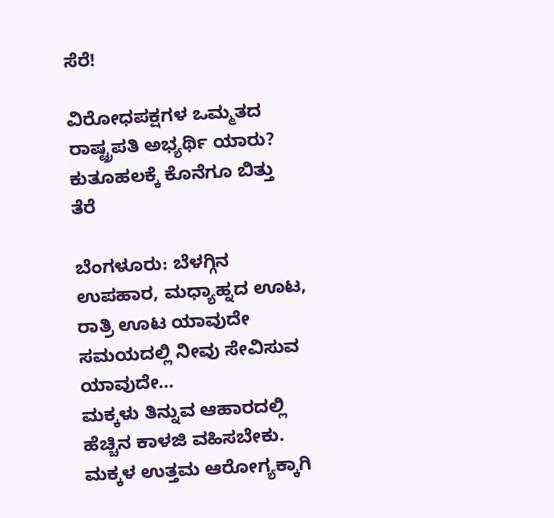ಸೆರೆ!

ವಿರೋಧಪಕ್ಷಗಳ ಒಮ್ಮತದ ರಾಷ್ಟ್ರಪತಿ ಅಭ್ಯರ್ಥಿ ಯಾರು? ಕುತೂಹಲಕ್ಕೆ ಕೊನೆಗೂ ಬಿತ್ತು ತೆರೆ

ಬೆಂಗಳೂರು: ಬೆಳಗ್ಗಿನ ಉಪಹಾರ, ಮಧ್ಯಾಹ್ನದ ಊಟ, ರಾತ್ರಿ ಊಟ ಯಾವುದೇ ಸಮಯದಲ್ಲಿ ನೀವು ಸೇವಿಸುವ ಯಾವುದೇ…
ಮಕ್ಕಳು ತಿನ್ನುವ ಆಹಾರದಲ್ಲಿ ಹೆಚ್ಚಿನ ಕಾಳಜಿ ವಹಿಸಬೇಕು. ಮಕ್ಕಳ ಉತ್ತಮ ಆರೋಗ್ಯಕ್ಕಾಗಿ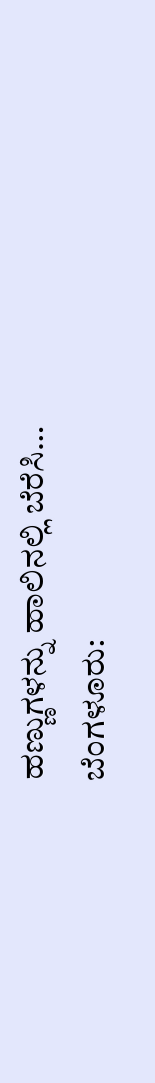ಹಣ್ಣುಗಳನ್ನು ಹಾಲಿನಲ್ಲಿ ಬೆರೆಸಿ…
ಬೆಂಗಳೂರು: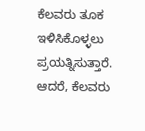ಕೆಲವರು ತೂಕ ಇಳಿಸಿಕೊಳ್ಳಲು ಪ್ರಯತ್ನಿಸುತ್ತಾರೆ. ಆದರೆ, ಕೆಲವರು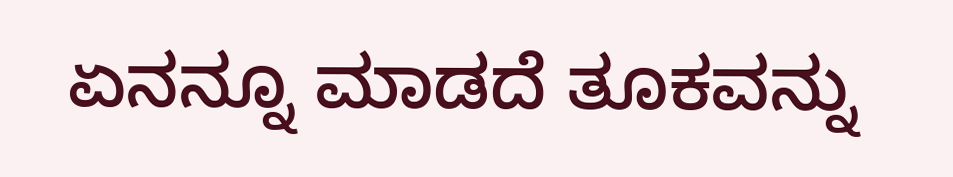ಏನನ್ನೂ ಮಾಡದೆ ತೂಕವನ್ನು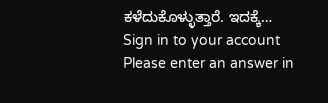ಕಳೆದುಕೊಳ್ಳುತ್ತಾರೆ. ಇದಕ್ಕೆ…
Sign in to your account
Please enter an answer in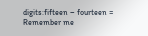digits:fifteen − fourteen =
Remember me